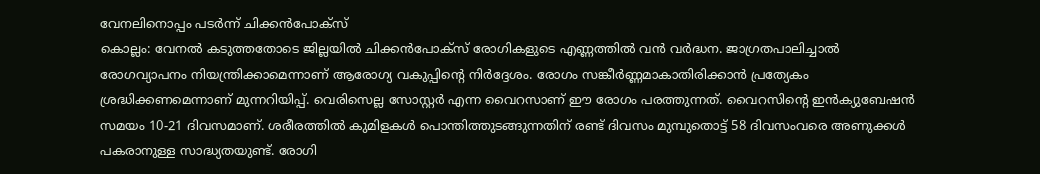വേനലിനൊപ്പം പടർന്ന് ചിക്കൻപോക്സ്
കൊല്ലം: വേനൽ കടുത്തതോടെ ജില്ലയിൽ ചിക്കൻപോക്സ് രോഗികളുടെ എണ്ണത്തിൽ വൻ വർദ്ധന. ജാഗ്രതപാലിച്ചാൽ രോഗവ്യാപനം നിയന്ത്രിക്കാമെന്നാണ് ആരോഗ്യ വകുപ്പിന്റെ നിർദ്ദേശം. രോഗം സങ്കീർണ്ണമാകാതിരിക്കാൻ പ്രത്യേകം ശ്രദ്ധിക്കണമെന്നാണ് മുന്നറിയിപ്പ്. വെരിസെല്ല സോസ്റ്റർ എന്ന വൈറസാണ് ഈ രോഗം പരത്തുന്നത്. വൈറസിന്റെ ഇൻക്യുബേഷൻ സമയം 10-21 ദിവസമാണ്. ശരീരത്തിൽ കുമിളകൾ പൊന്തിത്തുടങ്ങുന്നതിന് രണ്ട് ദിവസം മുമ്പുതൊട്ട് 58 ദിവസംവരെ അണുക്കൾ പകരാനുള്ള സാദ്ധ്യതയുണ്ട്. രോഗി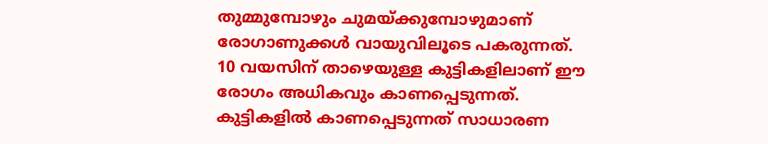തുമ്മുമ്പോഴും ചുമയ്ക്കുമ്പോഴുമാണ് രോഗാണുക്കൾ വായുവിലൂടെ പകരുന്നത്. 10 വയസിന് താഴെയുള്ള കുട്ടികളിലാണ് ഈ രോഗം അധികവും കാണപ്പെടുന്നത്. കുട്ടികളിൽ കാണപ്പെടുന്നത് സാധാരണ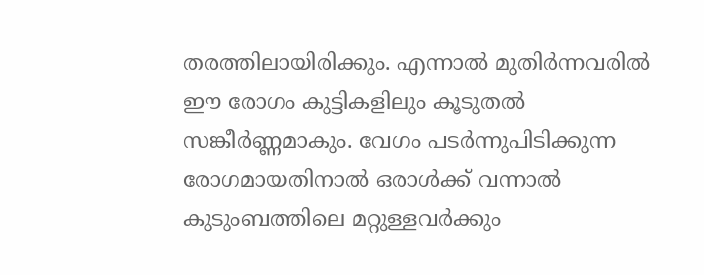തരത്തിലായിരിക്കും. എന്നാൽ മുതിർന്നവരിൽ ഈ രോഗം കുട്ടികളിലും കൂടുതൽ സങ്കീർണ്ണമാകും. വേഗം പടർന്നുപിടിക്കുന്ന രോഗമായതിനാൽ ഒരാൾക്ക് വന്നാൽ കുടുംബത്തിലെ മറ്റുള്ളവർക്കും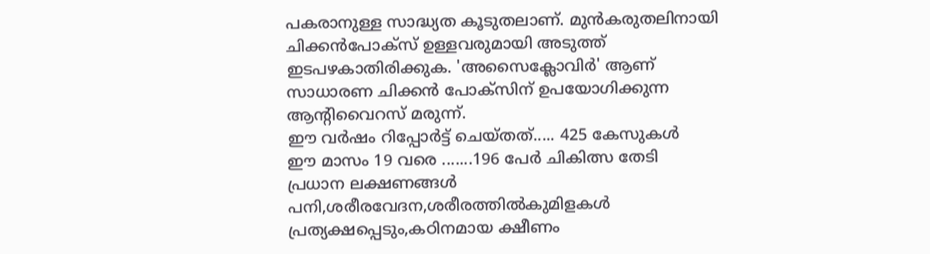പകരാനുള്ള സാദ്ധ്യത കൂടുതലാണ്. മുൻകരുതലിനായി ചിക്കൻപോക്സ് ഉള്ളവരുമായി അടുത്ത് ഇടപഴകാതിരിക്കുക. 'അസൈക്ലോവിർ' ആണ് സാധാരണ ചിക്കൻ പോക്സിന് ഉപയോഗിക്കുന്ന ആന്റിവൈറസ് മരുന്ന്.
ഈ വർഷം റിപ്പോർട്ട് ചെയ്തത്..... 425 കേസുകൾ
ഈ മാസം 19 വരെ .......196 പേർ ചികിത്സ തേടി
പ്രധാന ലക്ഷണങ്ങൾ
പനി,ശരീരവേദന,ശരീരത്തിൽകുമിളകൾ പ്രത്യക്ഷപ്പെടും,കഠിനമായ ക്ഷീണം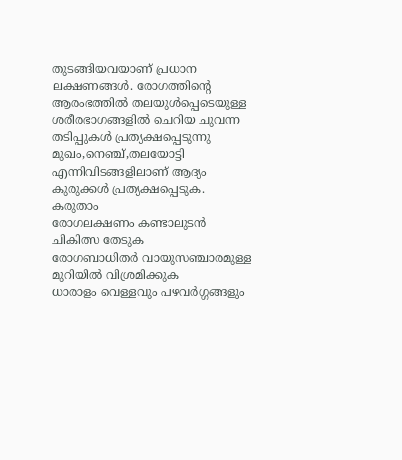തുടങ്ങിയവയാണ് പ്രധാന ലക്ഷണങ്ങൾ. രോഗത്തിന്റെ ആരംഭത്തിൽ തലയുൾപ്പെടെയുള്ള ശരീരഭാഗങ്ങളിൽ ചെറിയ ചുവന്ന തടിപ്പുകൾ പ്രത്യക്ഷപ്പെടുന്നു മുഖം,നെഞ്ച്,തലയോട്ടി എന്നിവിടങ്ങളിലാണ് ആദ്യം കുരുക്കൾ പ്രത്യക്ഷപ്പെടുക.
കരുതാം
രോഗലക്ഷണം കണ്ടാലുടൻ ചികിത്സ തേടുക
രോഗബാധിതർ വായുസഞ്ചാരമുള്ള മുറിയിൽ വിശ്രമിക്കുക
ധാരാളം വെള്ളവും പഴവർഗ്ഗങ്ങളും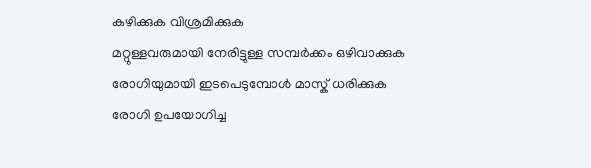കഴിക്കുക വിശ്രമിക്കുക
മറ്റുള്ളവരുമായി നേരിട്ടുള്ള സമ്പർക്കം ഒഴിവാക്കുക
രോഗിയുമായി ഇടപെടുമ്പോൾ മാസ്ക് ധരിക്കുക
രോഗി ഉപയോഗിച്ച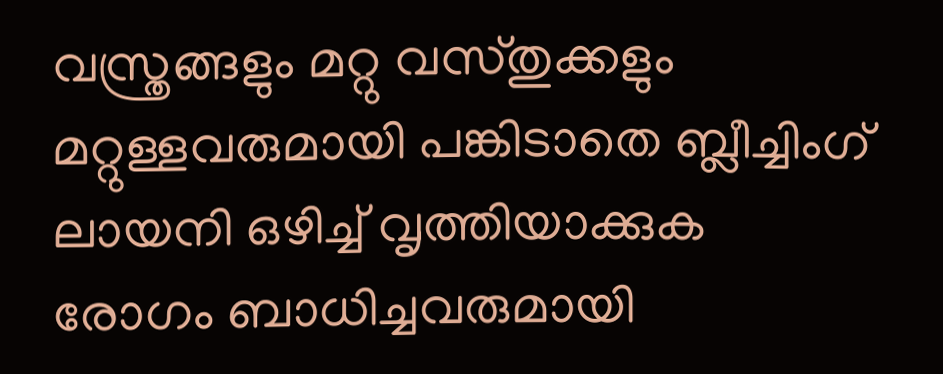വസ്ത്രങ്ങളും മറ്റു വസ്തുക്കളും മറ്റുള്ളവരുമായി പങ്കിടാതെ ബ്ലീച്ചിംഗ് ലായനി ഒഴിച്ച് വൃത്തിയാക്കുക
രോഗം ബാധിച്ചവരുമായി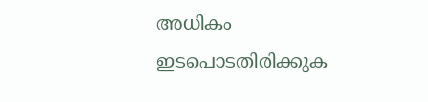അധികം ഇടപൊടതിരിക്കുക